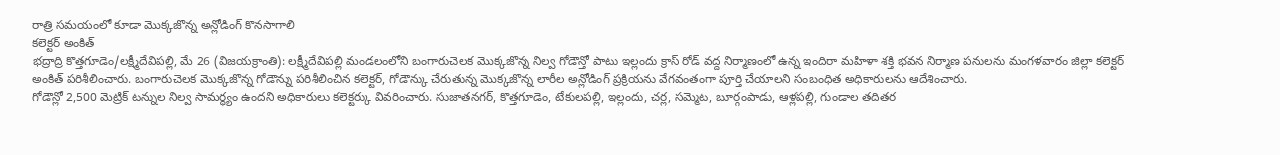రాత్రి సమయంలో కూడా మొక్కజొన్న అన్లోడింగ్ కొనసాగాలి
కలెక్టర్ అంకిత్
భద్రాద్రి కొత్తగూడెం/లక్ష్మీదేవిపల్లి, మే 26 (విజయక్రాంతి): లక్ష్మీదేవిపల్లి మండలంలోని బంగారుచెలక మొక్కజొన్న నిల్వ గోడౌన్తో పాటు ఇల్లందు క్రాస్ రోడ్ వద్ద నిర్మాణంలో ఉన్న ఇందిరా మహిళా శక్తి భవన నిర్మాణ పనులను మంగళవారం జిల్లా కలెక్టర్ అంకిత్ పరిశీలించారు. బంగారుచెలక మొక్కజొన్న గోడౌన్ను పరిశీలించిన కలెక్టర్, గోడౌన్కు చేరుతున్న మొక్కజొన్న లారీల అన్లోడింగ్ ప్రక్రియను వేగవంతంగా పూర్తి చేయాలని సంబంధిత అధికారులను ఆదేశించారు.
గోడౌన్లో 2,500 మెట్రిక్ టన్నుల నిల్వ సామర్థ్యం ఉందని అధికారులు కలెక్టర్కు వివరించారు. సుజాతనగర్, కొత్తగూడెం, టేకులపల్లి, ఇల్లందు, చర్ల, సమ్మెట, బూర్గంపాడు, ఆళ్లపల్లి, గుండాల తదితర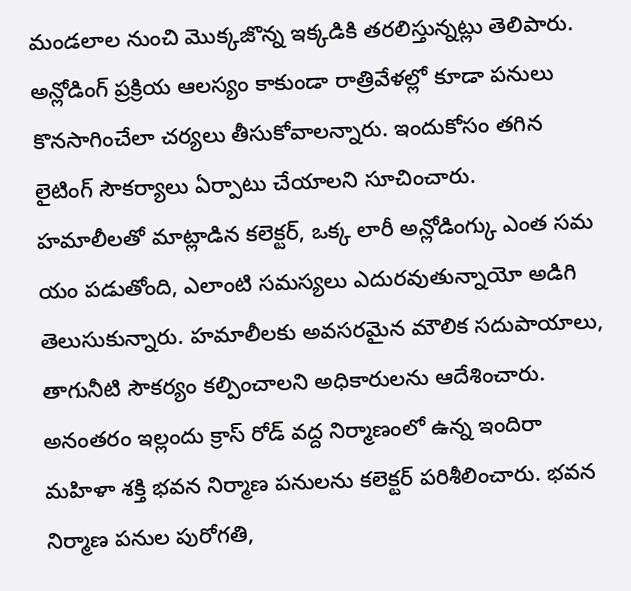మండలాల నుంచి మొక్కజొన్న ఇక్కడికి తరలిస్తున్నట్లు తెలిపారు. అన్లోడింగ్ ప్రక్రియ ఆలస్యం కాకుండా రాత్రివేళల్లో కూడా పనులు కొనసాగించేలా చర్యలు తీసుకోవాలన్నారు. ఇందుకోసం తగిన లైటింగ్ సౌకర్యాలు ఏర్పాటు చేయాలని సూచించారు.
హమాలీలతో మాట్లాడిన కలెక్టర్, ఒక్క లారీ అన్లోడింగ్కు ఎంత సమ యం పడుతోంది, ఎలాంటి సమస్యలు ఎదురవుతున్నాయో అడిగి తెలుసుకున్నారు. హమాలీలకు అవసరమైన మౌలిక సదుపాయాలు, తాగునీటి సౌకర్యం కల్పించాలని అధికారులను ఆదేశించారు. అనంతరం ఇల్లందు క్రాస్ రోడ్ వద్ద నిర్మాణంలో ఉన్న ఇందిరా మహిళా శక్తి భవన నిర్మాణ పనులను కలెక్టర్ పరిశీలించారు. భవన నిర్మాణ పనుల పురోగతి,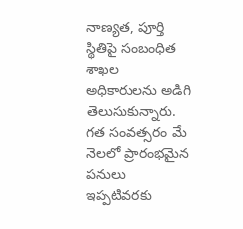నాణ్యత, పూర్తి స్థితిపై సంబంధిత శాఖల అధికారులను అడిగి తెలుసుకున్నారు.
గత సంవత్సరం మే నెలలో ప్రారంభమైన పనులు ఇప్పటివరకు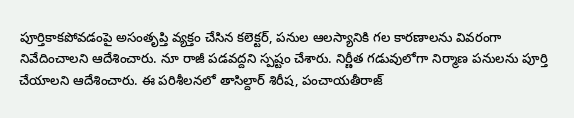పూర్తికాకపోవడంపై అసంతృప్తి వ్యక్తం చేసిన కలెక్టర్, పనుల ఆలస్యానికి గల కారణాలను వివరంగా నివేదించాలని ఆదేశించారు. నూ రాజీ పడవద్దని స్పష్టం చేశారు. నిర్ణీత గడువులోగా నిర్మాణ పనులను పూర్తి చేయాలని ఆదేశించారు. ఈ పరిశీలనలో తాసిల్దార్ శిరీష, పంచాయతీరాజ్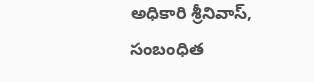అధికారి శ్రీనివాస్, సంబంధిత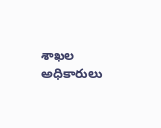శాఖల అధికారులు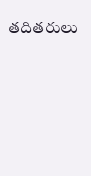తదితరులు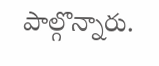పాల్గొన్నారు.